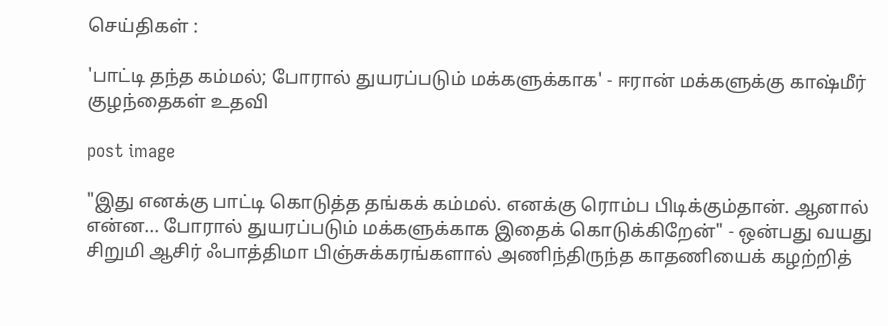செய்திகள் :

'பாட்டி தந்த கம்மல்; போரால் துயரப்படும் மக்களுக்காக' - ஈரான் மக்களுக்கு காஷ்மீர் குழந்தைகள் உதவி

post image

"இது எனக்கு பாட்டி கொடுத்த தங்கக் கம்மல். எனக்கு ரொம்ப பிடிக்கும்தான். ஆனால் என்ன... போரால் துயரப்படும் மக்களுக்காக இதைக் கொடுக்கிறேன்" - ஒன்பது வயது சிறுமி ஆசிர் ஃபாத்திமா பிஞ்சுக்கரங்களால் அணிந்திருந்த காதணியைக் கழற்றித்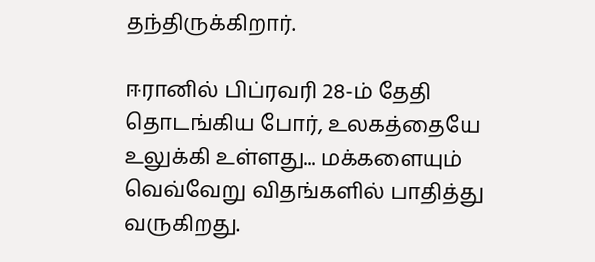தந்திருக்கிறார்.

ஈரானில் பிப்ரவரி 28-ம் தேதி தொடங்கிய போர், உலகத்தையே உலுக்கி உள்ளது... மக்களையும் வெவ்வேறு விதங்களில் பாதித்து வருகிறது.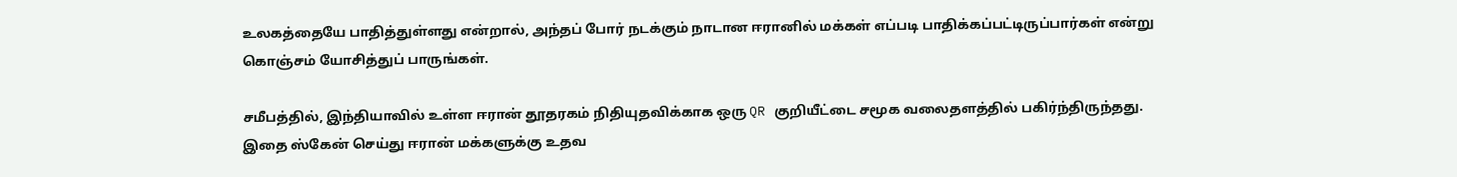உலகத்தையே பாதித்துள்ளது என்றால், அந்தப் போர் நடக்கும் நாடான ஈரானில் மக்கள் எப்படி பாதிக்கப்பட்டிருப்பார்கள் என்று கொஞ்சம் யோசித்துப் பாருங்கள்.

சமீபத்தில், இந்தியாவில் உள்ள ஈரான் தூதரகம் நிதியுதவிக்காக ஒரு QR குறியீட்டை சமூக வலைதளத்தில் பகிர்ந்திருந்தது. இதை ஸ்கேன் செய்து ஈரான் மக்களுக்கு உதவ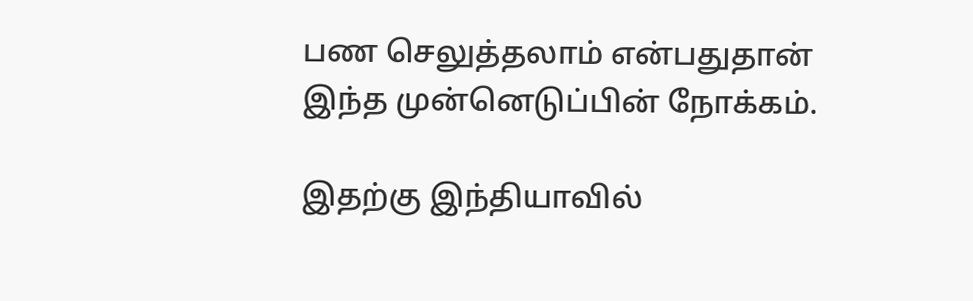பண செலுத்தலாம் என்பதுதான் இந்த முன்னெடுப்பின் நோக்கம்.

இதற்கு இந்தியாவில்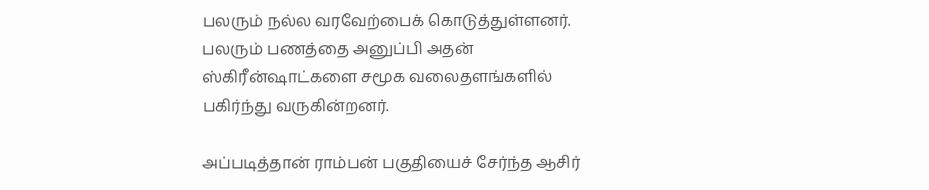பலரும் நல்ல வரவேற்பைக் கொடுத்துள்ளனர். பலரும் பணத்தை அனுப்பி அதன் ஸ்கிரீன்ஷாட்களை சமூக வலைதளங்களில் பகிர்ந்து வருகின்றனர்.

அப்படித்தான் ராம்பன் பகுதியைச் சேர்ந்த ஆசிர்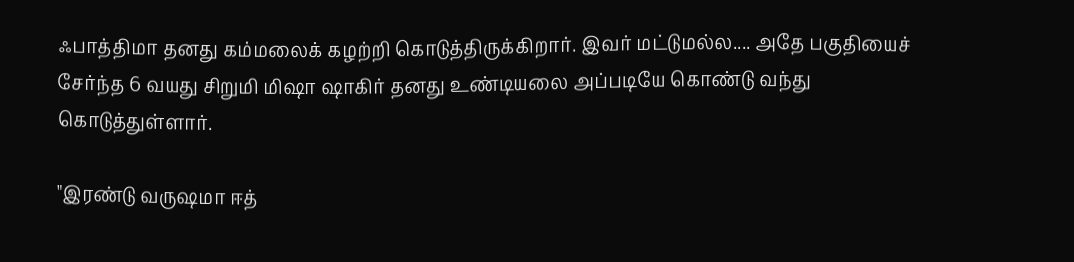ஃபாத்திமா தனது கம்மலைக் கழற்றி கொடுத்திருக்கிறார். இவர் மட்டுமல்ல.... அதே பகுதியைச் சேர்ந்த 6 வயது சிறுமி மிஷா ஷாகிர் தனது உண்டியலை அப்படியே கொண்டு வந்து கொடுத்துள்ளார்.

"இரண்டு வருஷமா ஈத்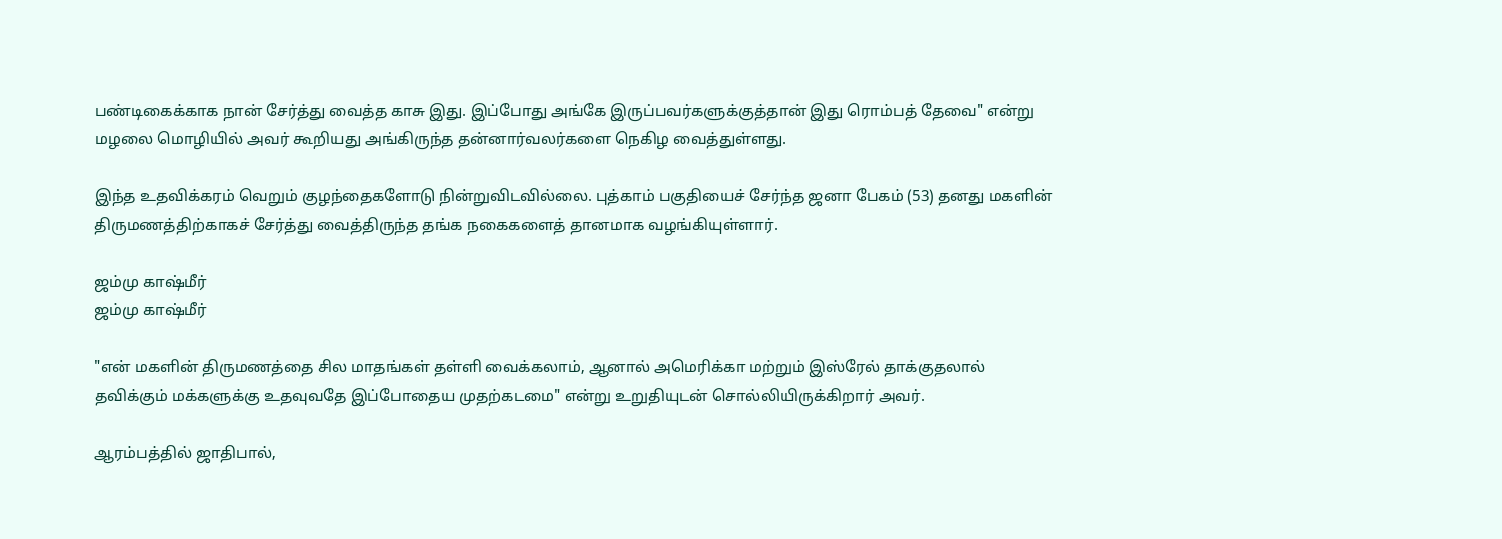பண்டிகைக்காக நான் சேர்த்து வைத்த காசு இது. இப்போது அங்கே இருப்பவர்களுக்குத்தான் இது ரொம்பத் தேவை" என்று மழலை மொழியில் அவர் கூறியது அங்கிருந்த தன்னார்வலர்களை நெகிழ வைத்துள்ளது.

இந்த உதவிக்கரம் வெறும் குழந்தைகளோடு நின்றுவிடவில்லை. புத்காம் பகுதியைச் சேர்ந்த ஜனா பேகம் (53) தனது மகளின் திருமணத்திற்காகச் சேர்த்து வைத்திருந்த தங்க நகைகளைத் தானமாக வழங்கியுள்ளார்.

ஜம்மு காஷ்மீர்
ஜம்மு காஷ்மீர்

"என் மகளின் திருமணத்தை சில மாதங்கள் தள்ளி வைக்கலாம், ஆனால் அமெரிக்கா மற்றும் இஸ்ரேல் தாக்குதலால் தவிக்கும் மக்களுக்கு உதவுவதே இப்போதைய முதற்கடமை" என்று உறுதியுடன் சொல்லியிருக்கிறார் அவர்.

ஆரம்பத்தில் ஜாதிபால்,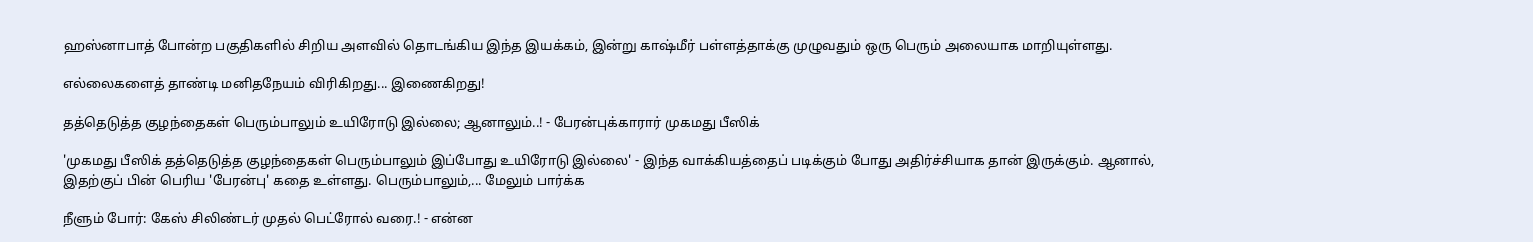ஹஸ்னாபாத் போன்ற பகுதிகளில் சிறிய அளவில் தொடங்கிய இந்த இயக்கம், இன்று காஷ்மீர் பள்ளத்தாக்கு முழுவதும் ஒரு பெரும் அலையாக மாறியுள்ளது.

எல்லைகளைத் தாண்டி மனிதநேயம் விரிகிறது... இணைகிறது!

தத்தெடுத்த குழந்தைகள் பெரும்பாலும் உயிரோடு இல்லை; ஆனாலும்..! - பேரன்புக்காரார் முகமது பீஸிக்

'முகமது பீஸிக் தத்தெடுத்த குழந்தைகள் பெரும்பாலும் இப்போது உயிரோடு இல்லை' - இந்த வாக்கியத்தைப் படிக்கும் போது அதிர்ச்சியாக தான் இருக்கும். ஆனால், இதற்குப் பின் பெரிய 'பேரன்பு' கதை உள்ளது. பெரும்பாலும்,... மேலும் பார்க்க

நீளும் போர்: கேஸ் சிலிண்டர் முதல் பெட்ரோல் வரை.! - என்ன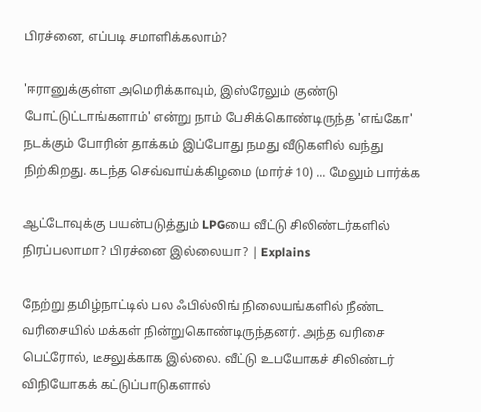பிரச்னை, எப்படி சமாளிக்கலாம்?

'ஈரானுக்குள்ள அமெரிக்காவும், இஸ்ரேலும் குண்டு போட்டுட்டாங்களாம்' என்று நாம் பேசிக்கொண்டிருந்த 'எங்கோ' நடக்கும் போரின் தாக்கம் இப்போது நமது வீடுகளில் வந்து நிற்கிறது. கடந்த செவ்வாய்க்கிழமை (மார்ச் 10) ... மேலும் பார்க்க

ஆட்டோவுக்கு பயன்படுத்தும் LPGயை வீட்டு சிலிண்டர்களில் நிரப்பலாமா? பிரச்னை இல்லையா? | Explains

நேற்று தமிழ்நாட்டில் பல ஃபில்லிங் நிலையங்களில் நீண்ட வரிசையில் மக்கள் நின்றுகொண்டிருந்தனர். அந்த வரிசை பெட்ரோல், டீசலுக்காக இல்லை. வீட்டு உபயோகச் சிலிண்டர் விநியோகக் கட்டுப்பாடுகளால்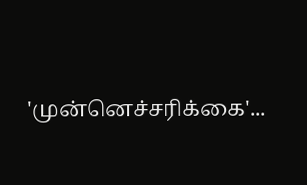'முன்னெச்சரிக்கை'...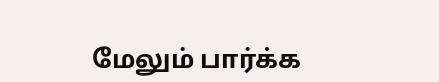மேலும் பார்க்க